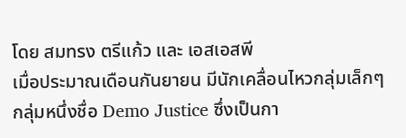โดย สมทรง ตรีแก้ว และ เอสเอสพี
เมื่อประมาณเดือนกันยายน มีนักเคลื่อนไหวกลุ่มเล็กๆ กลุ่มหนึ่งชื่อ Demo Justice ซึ่งเป็นกา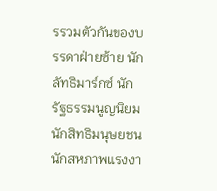รรวมตัวกันของบรรดาฝ่ายซ้าย นักลัทธิมาร์กซ์ นักรัฐธรรมนูญนิยม นักสิทธิมนุษยชน นักสหภาพแรงงา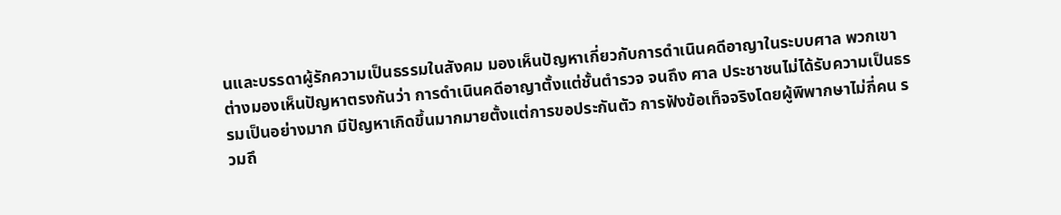นและบรรดาผู้รักความเป็นธรรมในสังคม มองเห็นปัญหาเกี่ยวกับการดำเนินคดีอาญาในระบบศาล พวกเขาต่างมองเห็นปัญหาตรงกันว่า การดำเนินคดีอาญาตั้งแต่ชั้นตำรวจ จนถึง ศาล ประชาชนไม่ได้รับความเป็นธรรมเป็นอย่างมาก มีปัญหาเกิดขึ้นมากมายตั้งแต่การขอประกันตัว การฟังข้อเท็จจริงโดยผู้พิพากษาไม่กี่คน รวมถึ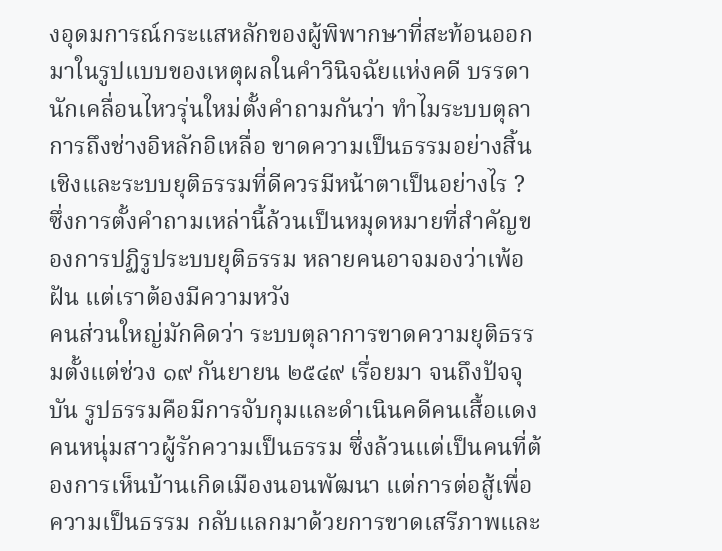งอุดมการณ์กระแสหลักของผู้พิพากษาที่สะท้อนออกมาในรูปแบบของเหตุผลในคำวินิจฉัยแห่งคดี บรรดานักเคลื่อนไหวรุ่นใหม่ตั้งคำถามกันว่า ทำไมระบบตุลาการถึงช่างอิหลักอิเหลื่อ ขาดความเป็นธรรมอย่างสิ้นเชิงและระบบยุติธรรมที่ดีควรมีหน้าตาเป็นอย่างไร ? ซึ่งการตั้งคำถามเหล่านี้ล้วนเป็นหมุดหมายที่สำคัญของการปฏิรูประบบยุติธรรม หลายคนอาจมองว่าเพ้อฝัน แต่เราต้องมีความหวัง
คนส่วนใหญ่มักคิดว่า ระบบตุลาการขาดความยุติธรรมตั้งแต่ช่วง ๑๙ กันยายน ๒๕๔๙ เรื่อยมา จนถึงปัจจุบัน รูปธรรมคือมีการจับกุมและดำเนินคดีคนเสื้อแดง คนหนุ่มสาวผู้รักความเป็นธรรม ซึ่งล้วนแต่เป็นคนที่ต้องการเห็นบ้านเกิดเมืองนอนพัฒนา แต่การต่อสู้เพื่อความเป็นธรรม กลับแลกมาด้วยการขาดเสรีภาพและ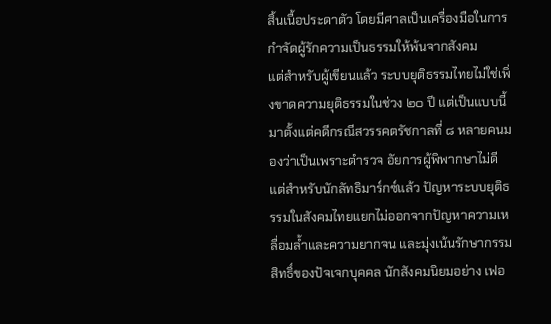สิ้นเนื้อประดาตัว โดยมีศาลเป็นเครื่องมือในการกำจัดผู้รักความเป็นธรรมให้พ้นจากสังคม
แต่สำหรับผู้เขียนแล้ว ระบบยุติธรรมไทยไม่ใช่เพิ่งขาดความยุติธรรมในช่วง ๒๐ ปี แต่เป็นแบบนี้มาตั้งแต่คดีกรณีสวรรคตรัชกาลที่ ๘ หลายคนมองว่าเป็นเพราะตำรวจ อัยการผู้พิพากษาไม่ดี แต่สำหรับนักลัทธิมาร์กซ์แล้ว ปัญหาระบบยุติธรรมในสังคมไทยแยกไม่ออกจากปัญหาความเหลื่อมล้ำและความยากจน และมุ่งเน้นรักษากรรมสิทธิ์ของปัจเจกบุคคล นักสังคมนิยมอย่าง เฟอ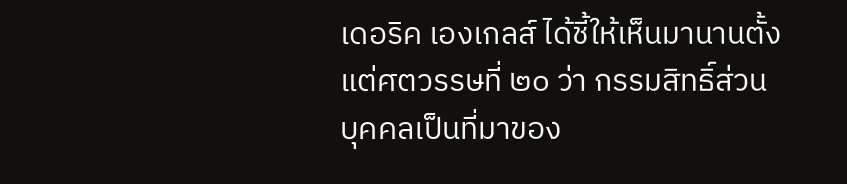เดอริค เองเกลส์ ได้ชี้ให้เห็นมานานตั้งแต่ศตวรรษที่ ๒๐ ว่า กรรมสิทธิ์ส่วนบุคคลเป็นที่มาของ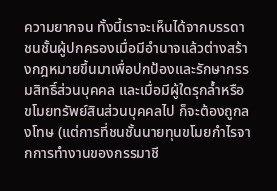ความยากจน ทั้งนี้เราจะเห็นได้จากบรรดาชนชั้นผู้ปกครองเมื่อมีอำนาจแล้วต่างสร้างกฎหมายขึ้นมาเพื่อปกป้องและรักษากรรมสิทธิ์ส่วนบุคคล และเมื่อมีผู้ใดรุกล้ำหรือขโมยทรัพย์สินส่วนบุคคลไป ก็จะต้องถูกลงโทษ (แต่การที่ชนชั้นนายทุนขโมยกำไรจากการทำงานของกรรมาชี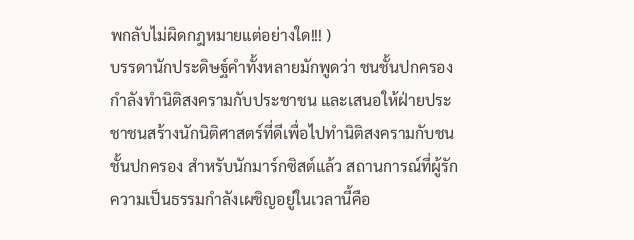พกลับไม่ผิดกฎหมายแต่อย่างใด!!! )
บรรดานักประดิษฐ์คำทั้งหลายมักพูดว่า ชนชั้นปกครองกำลังทำนิติสงครามกับประชาชน และเสนอให้ฝ่ายประชาชนสร้างนักนิติศาสตร์ที่ดีเพื่อไปทำนิติสงครามกับชนชั้นปกครอง สำหรับนักมาร์กซิสต์แล้ว สถานการณ์ที่ผู้รักความเป็นธรรมกำลังเผชิญอยู่ในเวลานี้คือ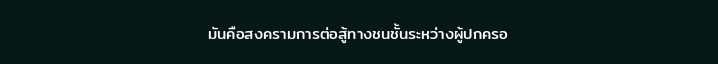มันคือสงครามการต่อสู้ทางชนชั้นระหว่างผู้ปกครอ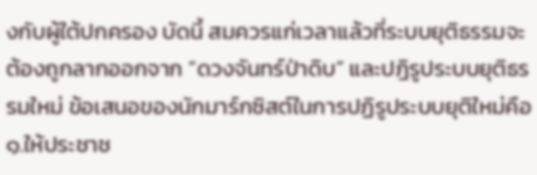งกับผู้ใต้ปกครอง บัดนี้ สมควรแก่เวลาแล้วที่ระบบยุติธรรมจะต้องถูกลากออกจาก “ดวงจันทร์ป่าดิบ” และปฎิรูประบบยุติธรรมใหม่ ข้อเสนอของนักมาร์กซิสต์ในการปฏิรูประบบยุติใหม่คือ
๑.ให้ประชาช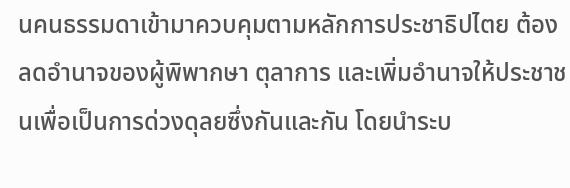นคนธรรมดาเข้ามาควบคุมตามหลักการประชาธิปไตย ต้องลดอำนาจของผู้พิพากษา ตุลาการ และเพิ่มอำนาจให้ประชาชนเพื่อเป็นการด่วงดุลยซึ่งกันและกัน โดยนำระบ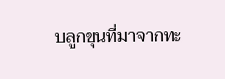บลูกขุนที่มาจากทะ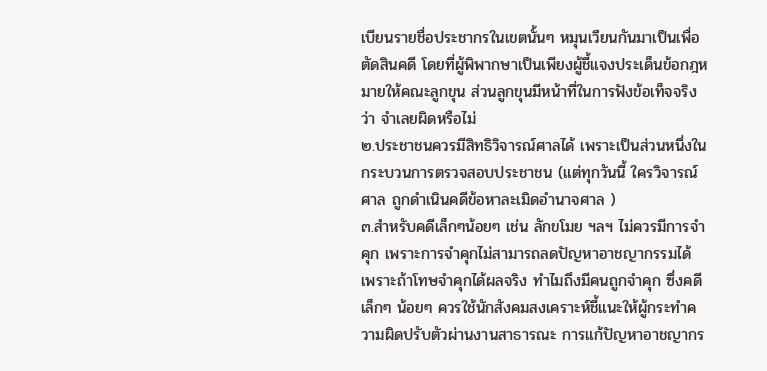เบียนรายชื่อประชากรในเขตนั้นๆ หมุนเวียนกันมาเป็นเพื่อตัดสินคดี โดยที่ผู้พิพากษาเป็นเพียงผู้ชี้แจงประเด็นข้อกฎหมายให้คณะลูกขุน ส่วนลูกขุนมีหน้าที่ในการฟังข้อเท็จจริงว่า จำเลยผิดหรือไม่
๒.ประชาชนควรมีสิทธิวิจารณ์ศาลได้ เพราะเป็นส่วนหนึ่งในกระบวนการตรวจสอบประชาชน (แต่ทุกวันนี้ ใครวิจารณ์ศาล ถูกดำเนินคดีข้อหาละเมิดอำนาจศาล )
๓.สำหรับคดีเล็กๆน้อยๆ เช่น ลักขโมย ฯลฯ ไม่ควรมีการจำคุก เพราะการจำคุกไม่สามารถลดปัญหาอาชญากรรมได้ เพราะถ้าโทษจำคุกได้ผลจริง ทำไมถึงมีคนถูกจำคุก ซึ่งคดีเล็กๆ น้อยๆ ควรใช้นักสังคมสงเคราะห์ชี้แนะให้ผู้กระทำความผิดปรับตัวผ่านงานสาธารณะ การแก้ปัญหาอาชญากร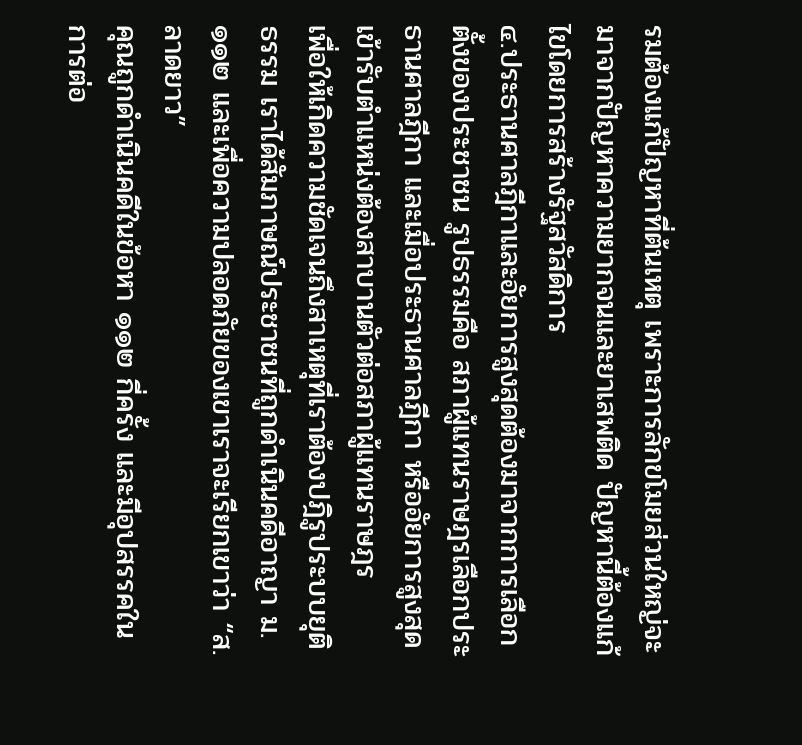รมต้องแก้ปัญหาที่ต้นเหตุ เพราะการลักขโมยส่วนใหญ่จะมาจากปัญหาความยากจนและยาเสพติด ปัญหานี้ต้องแก้ไขโดยการสร้างรัฐสวัสดิการ
๔.ประธานศาลฎีกาและอัยการสูงสุดต้องมาจากการเลือกตั้งของประชาชน รูปธรรมคือ สภาผู้แทนราษฎรเลือกประธานศาลฎีกา และเมื่อประธานศาลฎีกา หรืออัยการสูงสุดเข้ารับตำแหน่งต้องสาบานตัวต่อสภาผู้แทนราษฎร
เพื่อให้เกิดความชัดเจนถึงสาเหตุที่เราต้องปฎิรูประบบยุติธรรม เราได้สัมภาษณ์ประชาชนที่ถูกดำเนินคดีอาญา ม.๑๑๒ และเพื่อความปลอดภัยของเขาเราจะเรียกเขาว่า “ส.ลาดยาว”
คุณถูกดำเนินคดีในข้อหา ๑๑๒ กี่ครั้ง และมีอุปสรรคในการต่อ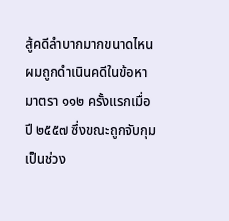สู้คดีลำบากมากขนาดไหน
ผมถูกดำเนินคดีในข้อหา มาตรา ๑๑๒ ครั้งแรกเมื่อปี ๒๕๕๗ ซึ่งขณะถูกจับกุมเป็นช่วง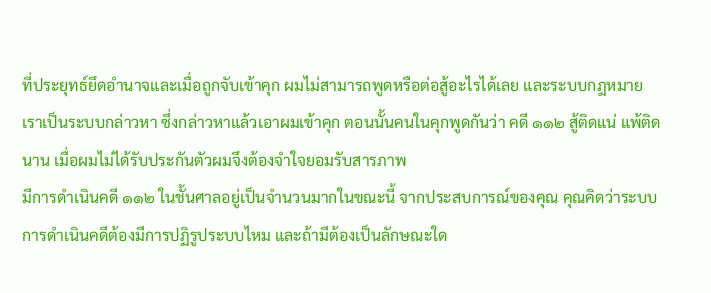ที่ประยุทธ์ยึดอำนาจและเมื่อถูกจับเข้าคุก ผมไม่สามารถพูดหรือต่อสู้อะไรได้เลย และระบบกฎหมายเราเป็นระบบกล่าวหา ซึ่งกล่าวหาแล้วเอาผมเข้าคุก ตอนนั้นคนในคุกพูดกันว่า คดี ๑๑๒ สู้ติดแน่ แพ้ติดนาน เมื่อผมไม่ได้รับประกันตัวผมจึงต้องจำใจยอมรับสารภาพ
มีการดำเนินคดี ๑๑๒ ในชั้นศาลอยู่เป็นจำนวนมากในขณะนี้ จากประสบการณ์ของคุณ คุณคิดว่าระบบการดำเนินคดีต้องมีการปฏิรูประบบไหม และถ้ามีต้องเป็นลักษณะใด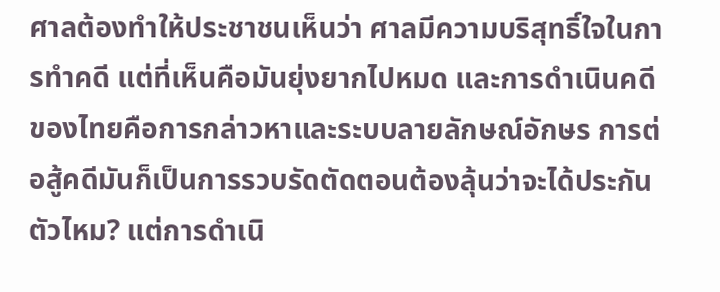ศาลต้องทำให้ประชาชนเห็นว่า ศาลมีความบริสุทธิ์ใจในการทำคดี แต่ที่เห็นคือมันยุ่งยากไปหมด และการดำเนินคดีของไทยคือการกล่าวหาและระบบลายลักษณ์อักษร การต่อสู้คดีมันก็เป็นการรวบรัดตัดตอนต้องลุ้นว่าจะได้ประกันตัวไหม? แต่การดำเนิ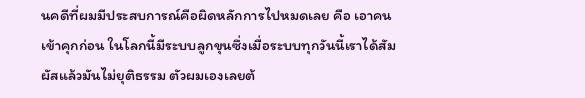นคดีที่ผมมีประสบการณ์คือผิดหลักการไปหมดเลย คือ เอาคนเข้าคุกก่อน ในโลกนี้มีระบบลูกขุนซึ่งเมื่อระบบทุกวันนี้เราได้สัมผัสแล้วมันไม่ยุติธรรม ตัวผมเองเลยต้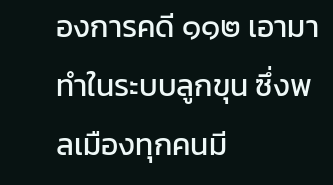องการคดี ๑๑๒ เอามาทำในระบบลูกขุน ซึ่งพลเมืองทุกคนมี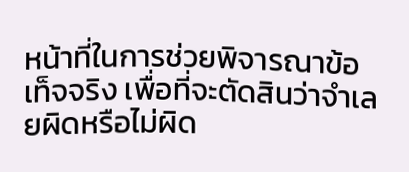หน้าที่ในการช่วยพิจารณาข้อเท็จจริง เพื่อที่จะตัดสินว่าจำเลยผิดหรือไม่ผิด